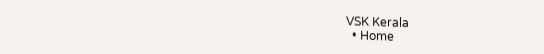VSK Kerala
  • Home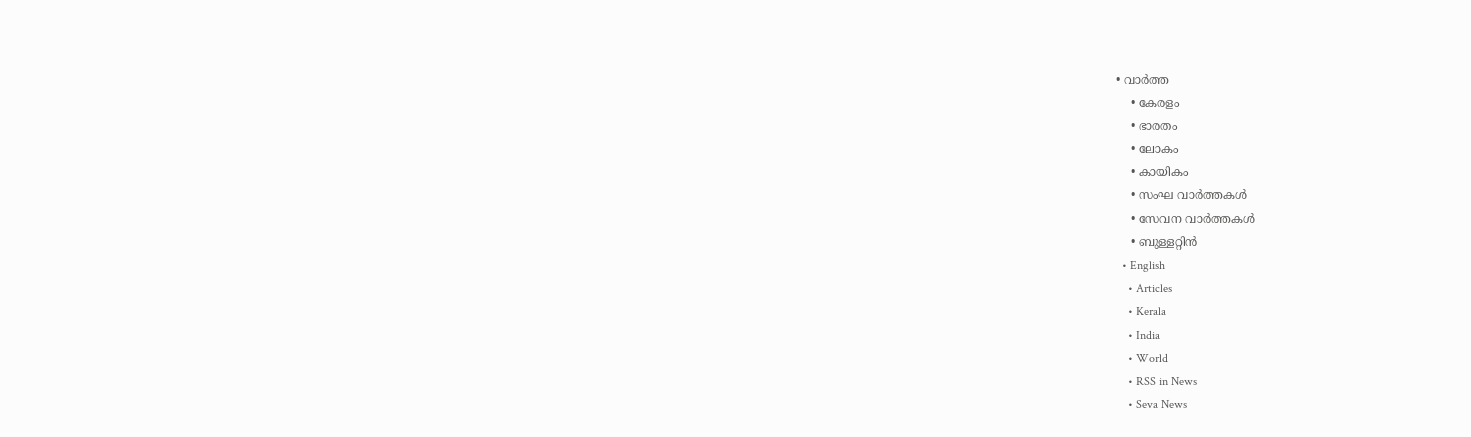• വാര്‍ത്ത
    • കേരളം
    • ഭാരതം
    • ലോകം
    • കായികം
    • സംഘ വാര്‍ത്തകള്‍
    • സേവന വാര്‍ത്തകള്‍
    • ബുള്ളറ്റിൻ
  • English
    • Articles
    • Kerala
    • India
    • World
    • RSS in News
    • Seva News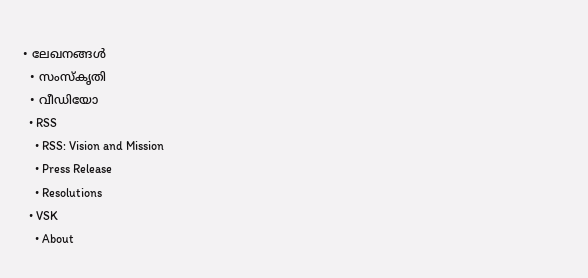• ലേഖനങ്ങള്‍
  • സംസ്കൃതി
  • വീഡിയോ
  • RSS
    • RSS: Vision and Mission
    • Press Release
    • Resolutions
  • VSK
    • About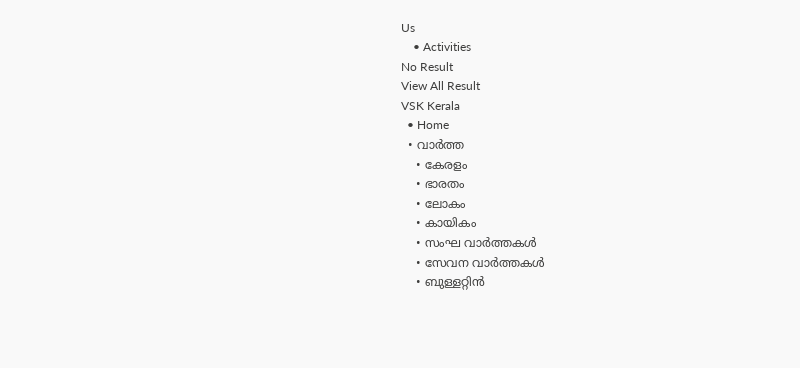Us
    • Activities
No Result
View All Result
VSK Kerala
  • Home
  • വാര്‍ത്ത
    • കേരളം
    • ഭാരതം
    • ലോകം
    • കായികം
    • സംഘ വാര്‍ത്തകള്‍
    • സേവന വാര്‍ത്തകള്‍
    • ബുള്ളറ്റിൻ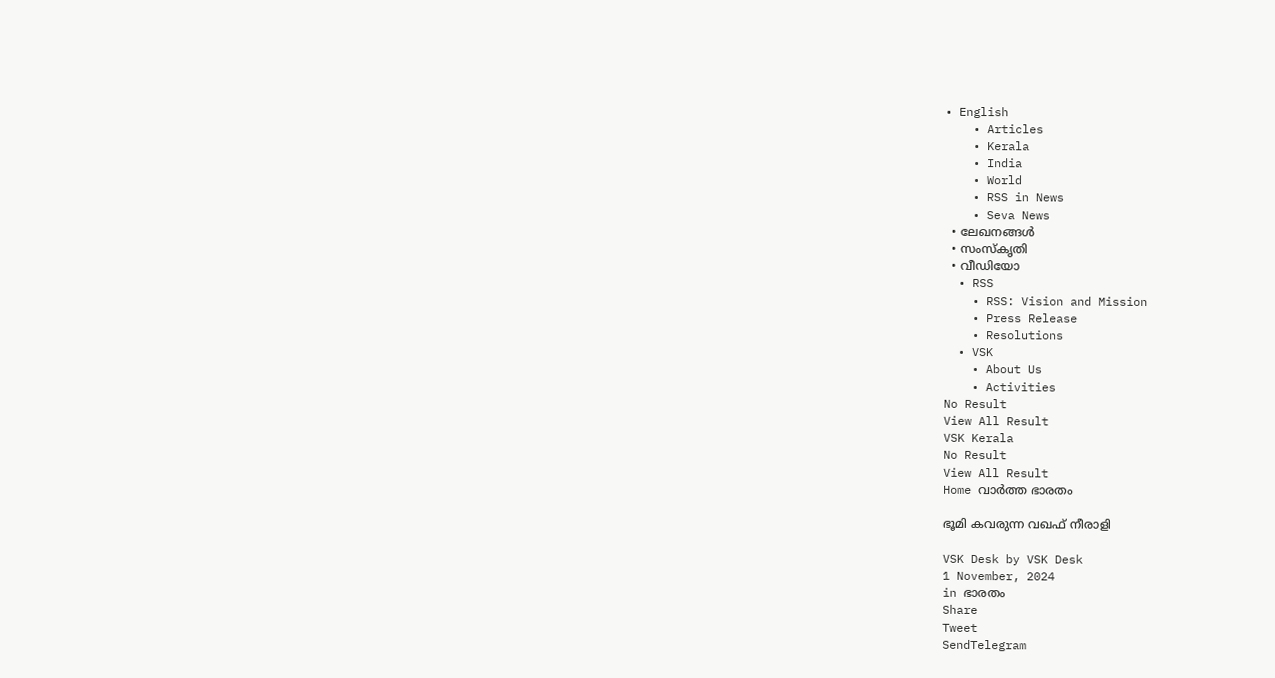• English
    • Articles
    • Kerala
    • India
    • World
    • RSS in News
    • Seva News
  • ലേഖനങ്ങള്‍
  • സംസ്കൃതി
  • വീഡിയോ
  • RSS
    • RSS: Vision and Mission
    • Press Release
    • Resolutions
  • VSK
    • About Us
    • Activities
No Result
View All Result
VSK Kerala
No Result
View All Result
Home വാര്‍ത്ത ഭാരതം

ഭൂമി കവരുന്ന വഖഫ് നീരാളി

VSK Desk by VSK Desk
1 November, 2024
in ഭാരതം
Share
Tweet
SendTelegram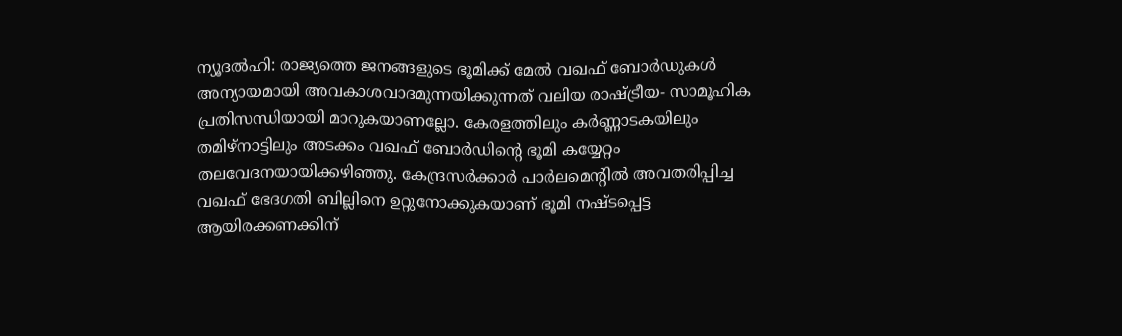ന്യൂദല്‍ഹി: രാജ്യത്തെ ജനങ്ങളുടെ ഭൂമിക്ക് മേല്‍ വഖഫ് ബോര്‍ഡുകള്‍ അന്യായമായി അവകാശവാദമുന്നയിക്കുന്നത് വലിയ രാഷ്‌ട്രീയ- സാമൂഹിക പ്രതിസന്ധിയായി മാറുകയാണല്ലോ. കേരളത്തിലും കര്‍ണ്ണാടകയിലും തമിഴ്‌നാട്ടിലും അടക്കം വഖഫ് ബോര്‍ഡിന്റെ ഭൂമി കയ്യേറ്റം തലവേദനയായിക്കഴിഞ്ഞു. കേന്ദ്രസര്‍ക്കാര്‍ പാര്‍ലമെന്റില്‍ അവതരിപ്പിച്ച വഖഫ് ഭേദഗതി ബില്ലിനെ ഉറ്റുനോക്കുകയാണ് ഭൂമി നഷ്ടപ്പെട്ട ആയിരക്കണക്കിന്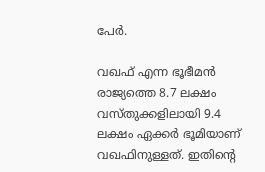പേര്‍.

വഖഫ് എന്ന ഭൂഭീമന്‍
രാജ്യത്തെ 8.7 ലക്ഷം വസ്തുക്കളിലായി 9.4 ലക്ഷം ഏക്കര്‍ ഭൂമിയാണ് വഖഫിനുള്ളത്. ഇതിന്റെ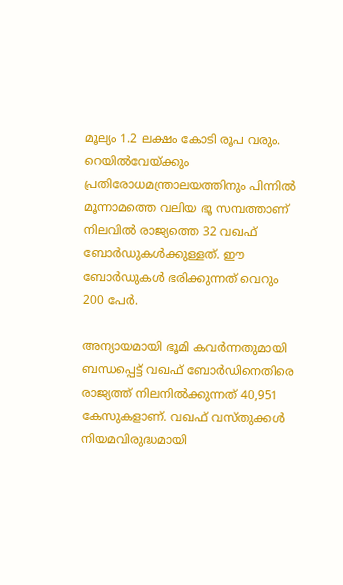മൂല്യം 1.2 ലക്ഷം കോടി രൂപ വരും. റെയില്‍വേയ്‌ക്കും പ്രതിരോധമന്ത്രാലയത്തിനും പിന്നില്‍ മൂന്നാമത്തെ വലിയ ഭൂ സമ്പത്താണ് നിലവില്‍ രാജ്യത്തെ 32 വഖഫ് ബോര്‍ഡുകള്‍ക്കുള്ളത്. ഈ ബോര്‍ഡുകള്‍ ഭരിക്കുന്നത് വെറും 200 പേര്‍.

അന്യായമായി ഭൂമി കവര്‍ന്നതുമായി ബന്ധപ്പെട്ട് വഖഫ് ബോര്‍ഡിനെതിരെ രാജ്യത്ത് നിലനില്‍ക്കുന്നത് 40,951 കേസുകളാണ്. വഖഫ് വസ്തുക്കള്‍ നിയമവിരുദ്ധമായി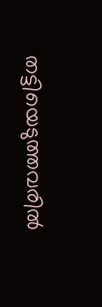തട്ടിയെടുത്തവരില്‍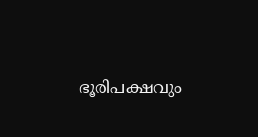ഭൂരിപക്ഷവും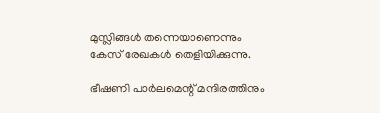മുസ്ലിങ്ങള്‍ തന്നെയാണെന്നും കേസ് രേഖകള്‍ തെളിയിക്കുന്നു.

ഭീഷണി പാര്‍ലമെന്റ് മന്ദിരത്തിനും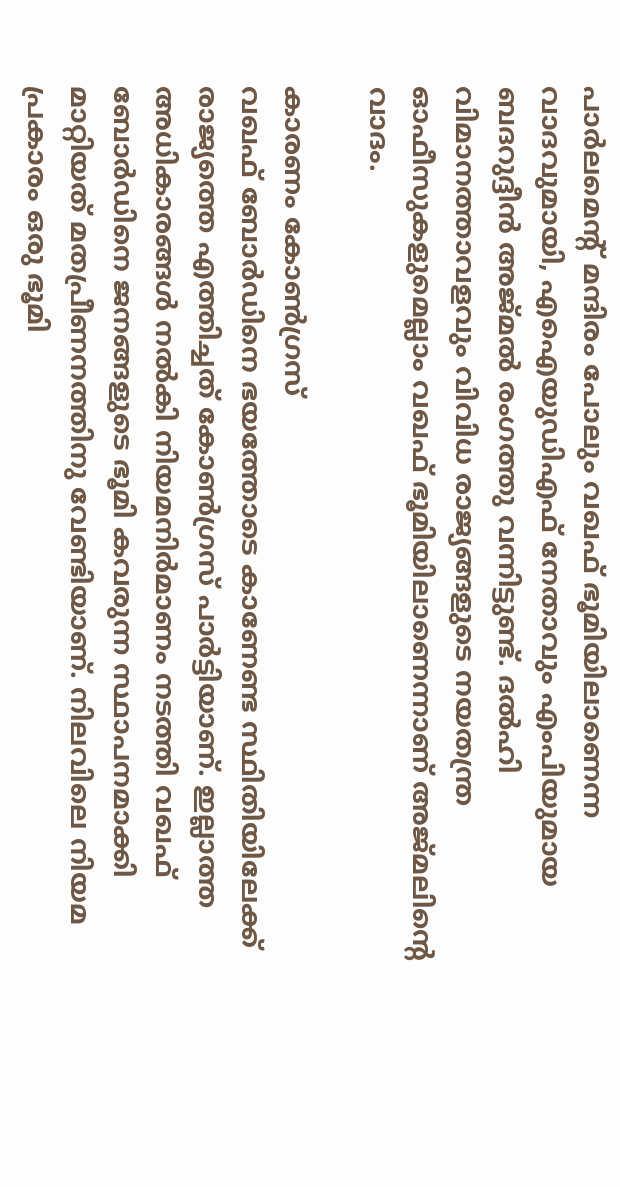പാര്‍ലമെന്റ് മന്ദിരം പോലും വഖഫ് ഭൂമിയിലാണെന്ന വാദവുമായി, എഐയുഡിഎഫ് നേതാവും എംപിയുമായ ബദറുദ്ദീന്‍ അജ്മല്‍ രംഗത്തു വന്നിട്ടുണ്ട്. ദല്‍ഹി വിമാനത്താവളവും വിവിധ രാജ്യങ്ങളുടെ നയതന്ത്ര ഓഫീസുകളുമെല്ലാം വഖഫ് ഭൂമിയിലാണെന്നാണ് അജ്മലിന്റെ വാദം.

കാരണം കോണ്‍ഗ്രസ്
വഖഫ് ബോര്‍ഡിനെ ഭയത്തോടെ കാണേണ്ട സ്ഥിതിയിലേക്ക് രാജ്യത്തെ എത്തിച്ചത് കോണ്‍ഗ്രസ് പാര്‍ട്ടിയാണ്. ഇല്ലാത്ത അധികാരങ്ങള്‍ നല്‍കി നിയമനിര്‍മാണം നടത്തി വഖഫ് ബോര്‍ഡിനെ ജനങ്ങളുടെ ഭൂമി കവരുന്ന സ്ഥാപനമാക്കി മാറ്റിയത് മതപ്രീണനത്തിനു വേണ്ടിയാണ്. നിലവിലെ നിയമ പ്രകാരം ഒരു ഭൂമി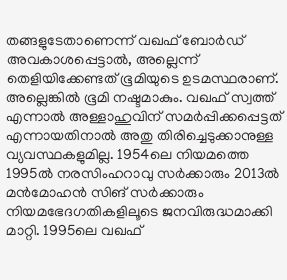തങ്ങളുടേതാണെന്ന് വഖഫ് ബോര്‍ഡ് അവകാശപ്പെട്ടാല്‍, അല്ലെന്ന് തെളിയിക്കേണ്ടത് ഭൂമിയുടെ ഉടമസ്ഥരാണ്. അല്ലെങ്കില്‍ ഭൂമി നഷ്ടമാകും. വഖഫ് സ്വത്ത് എന്നാല്‍ അള്ളാഹുവിന് സമര്‍പ്പിക്കപ്പെട്ടത് എന്നായതിനാല്‍ അതു തിരിച്ചെടുക്കാനുള്ള വ്യവസ്ഥകളുമില്ല. 1954ലെ നിയമത്തെ 1995ല്‍ നരസിംഹറാവു സര്‍ക്കാരും 2013ല്‍ മന്‍മോഹന്‍ സിങ് സര്‍ക്കാരും നിയമഭേദഗതികളിലൂടെ ജനവിരുദ്ധമാക്കി മാറ്റി. 1995ലെ വഖഫ്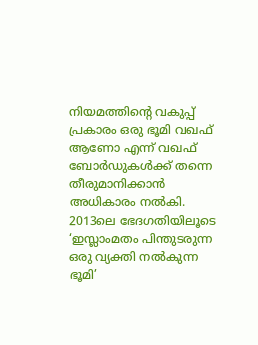നിയമത്തിന്റെ വകുപ്പ് പ്രകാരം ഒരു ഭൂമി വഖഫ് ആണോ എന്ന് വഖഫ് ബോര്‍ഡുകള്‍ക്ക് തന്നെ തീരുമാനിക്കാന്‍ അധികാരം നല്‍കി. 2013ലെ ഭേദഗതിയിലൂടെ ‘ഇസ്ലാംമതം പിന്തുടരുന്ന ഒരു വ്യക്തി നല്‍കുന്ന ഭൂമി’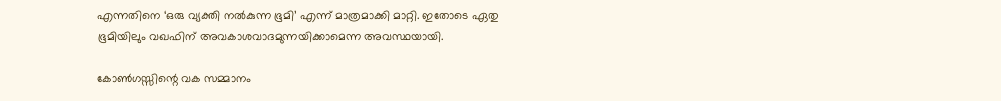എന്നതിനെ ‘ഒരു വ്യക്തി നല്‍കുന്ന ഭൂമി’ എന്ന് മാത്രമാക്കി മാറ്റി. ഇതോടെ ഏതു ഭൂമിയിലും വഖഫിന് അവകാശവാദമുന്നയിക്കാമെന്ന അവസ്ഥയായി.

കോണ്‍ഗസ്സിന്റെ വക സമ്മാനം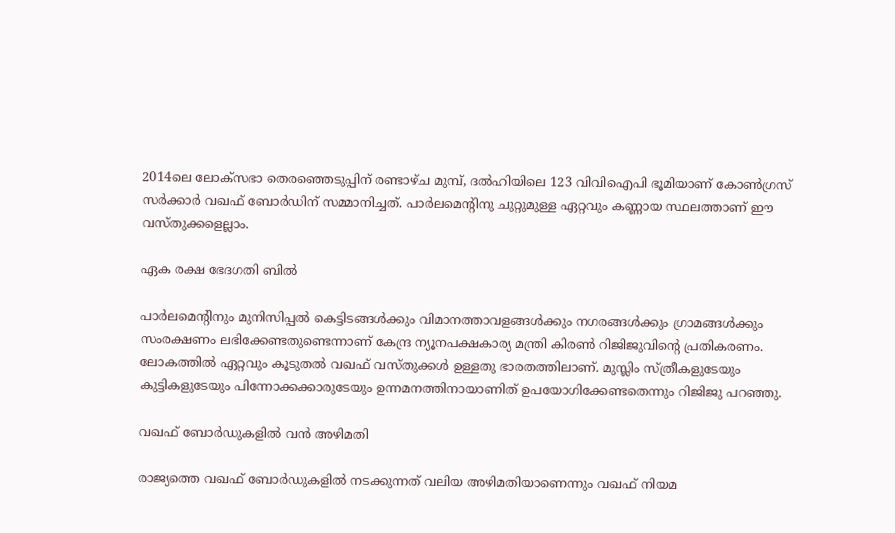2014ലെ ലോക്‌സഭാ തെരഞ്ഞെടുപ്പിന് രണ്ടാഴ്ച മുമ്പ്, ദല്‍ഹിയിലെ 123 വിവിഐപി ഭൂമിയാണ് കോണ്‍ഗ്രസ് സര്‍ക്കാര്‍ വഖഫ് ബോര്‍ഡിന് സമ്മാനിച്ചത്. പാര്‍ലമെന്റിനു ചുറ്റുമുള്ള ഏറ്റവും കണ്ണായ സ്ഥലത്താണ് ഈ വസ്തുക്കളെല്ലാം.

ഏക രക്ഷ ഭേദഗതി ബില്‍

പാര്‍ലമെന്റിനും മുനിസിപ്പല്‍ കെട്ടിടങ്ങള്‍ക്കും വിമാനത്താവളങ്ങള്‍ക്കും നഗരങ്ങള്‍ക്കും ഗ്രാമങ്ങള്‍ക്കും സംരക്ഷണം ലഭിക്കേണ്ടതുണ്ടെന്നാണ് കേന്ദ്ര ന്യൂനപക്ഷകാര്യ മന്ത്രി കിരണ്‍ റിജിജുവിന്റെ പ്രതികരണം. ലോകത്തില്‍ ഏറ്റവും കൂടുതല്‍ വഖഫ് വസ്തുക്കള്‍ ഉള്ളതു ഭാരതത്തിലാണ്. മുസ്ലിം സ്ത്രീകളുടേയും കുട്ടികളുടേയും പിന്നോക്കക്കാരുടേയും ഉന്നമനത്തിനായാണിത് ഉപയോഗിക്കേണ്ടതെന്നും റിജിജു പറഞ്ഞു.

വഖഫ് ബോര്‍ഡുകളില്‍ വന്‍ അഴിമതി

രാജ്യത്തെ വഖഫ് ബോര്‍ഡുകളില്‍ നടക്കുന്നത് വലിയ അഴിമതിയാണെന്നും വഖഫ് നിയമ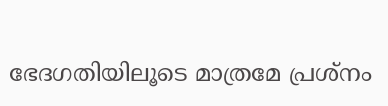ഭേദഗതിയിലൂടെ മാത്രമേ പ്രശ്‌നം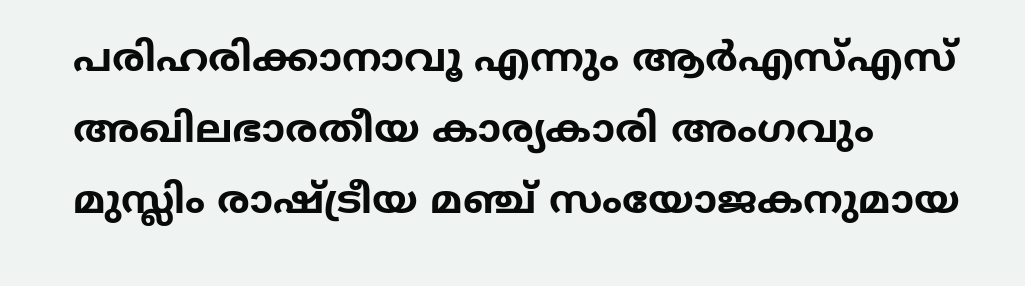പരിഹരിക്കാനാവൂ എന്നും ആര്‍എസ്എസ് അഖിലഭാരതീയ കാര്യകാരി അംഗവും മുസ്ലിം രാഷ്‌ട്രീയ മഞ്ച് സംയോജകനുമായ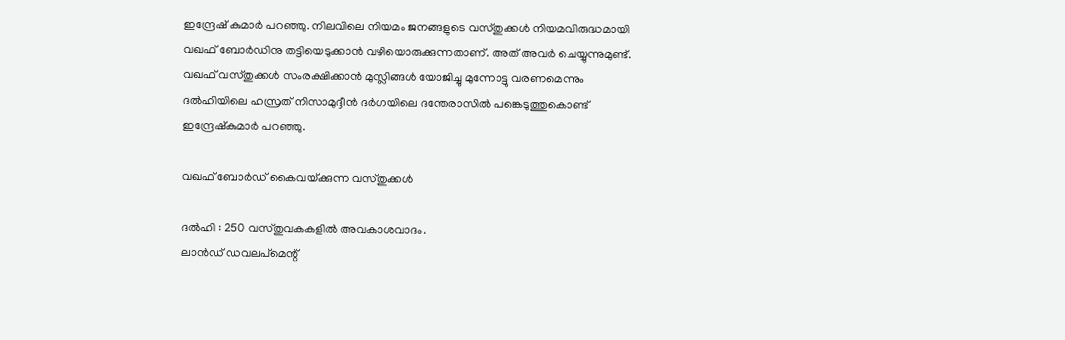ഇന്ദ്രേഷ് കുമാര്‍ പറഞ്ഞു. നിലവിലെ നിയമം ജനങ്ങളുടെ വസ്തുക്കള്‍ നിയമവിരുദ്ധമായി വഖഫ് ബോര്‍ഡിനു തട്ടിയെടുക്കാന്‍ വഴിയൊരുക്കുന്നതാണ്. അത് അവര്‍ ചെയ്യുന്നുമുണ്ട്. വഖഫ് വസ്തുക്കള്‍ സംരക്ഷിക്കാന്‍ മുസ്ലിങ്ങള്‍ യോജിച്ചു മുന്നോട്ടു വരണമെന്നും ദല്‍ഹിയിലെ ഹസ്രത് നിസാമുദ്ദീന്‍ ദര്‍ഗയിലെ ദന്തേരാസില്‍ പങ്കെടുത്തുകൊണ്ട് ഇന്ദ്രേഷ്‌കുമാര്‍ പറഞ്ഞു.

വഖഫ് ബോര്‍ഡ് കൈവയ്‌ക്കുന്ന വസ്തുക്കള്‍

ദല്‍ഹി : 250 വസ്തുവകകളില്‍ അവകാശവാദം.
ലാന്‍ഡ് ഡവലപ്‌മെന്റ്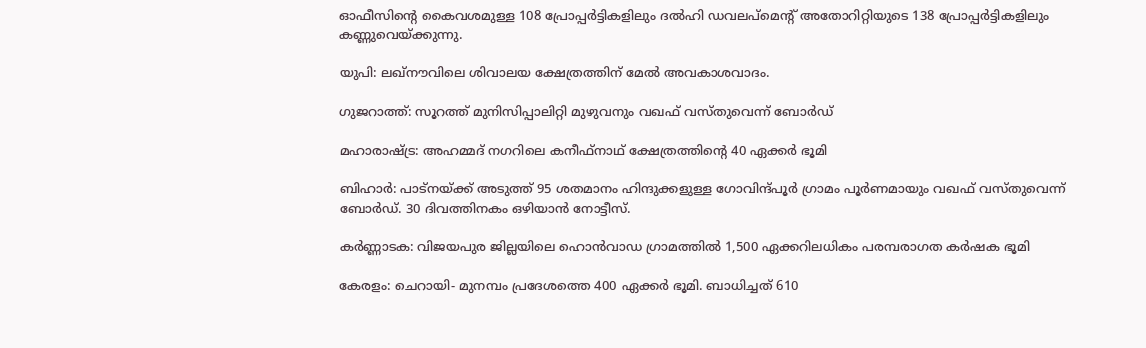ഓഫീസിന്റെ കൈവശമുള്ള 108 പ്രോപ്പര്‍ട്ടികളിലും ദല്‍ഹി ഡവലപ്‌മെന്റ് അതോറിറ്റിയുടെ 138 പ്രോപ്പര്‍ട്ടികളിലും കണ്ണുവെയ്‌ക്കുന്നു.

യുപി: ലഖ്‌നൗവിലെ ശിവാലയ ക്ഷേത്രത്തിന് മേല്‍ അവകാശവാദം.

ഗുജറാത്ത്: സൂറത്ത് മുനിസിപ്പാലിറ്റി മുഴുവനും വഖഫ് വസ്തുവെന്ന് ബോര്‍ഡ്

മഹാരാഷ്‌ട്ര: അഹമ്മദ് നഗറിലെ കനീഫ്‌നാഥ് ക്ഷേത്രത്തിന്റെ 40 ഏക്കര്‍ ഭൂമി

ബിഹാര്‍: പാട്നയ്‌ക്ക് അടുത്ത് 95 ശതമാനം ഹിന്ദുക്കളുള്ള ഗോവിന്ദ്പൂര്‍ ഗ്രാമം പൂര്‍ണമായും വഖഫ് വസ്തുവെന്ന് ബോര്‍ഡ്. 30 ദിവത്തിനകം ഒഴിയാന്‍ നോട്ടീസ്.

കര്‍ണ്ണാടക: വിജയപുര ജില്ലയിലെ ഹൊന്‍വാഡ ഗ്രാമത്തില്‍ 1,500 ഏക്കറിലധികം പരമ്പരാഗത കര്‍ഷക ഭൂമി

കേരളം: ചെറായി- മുനമ്പം പ്രദേശത്തെ 400 ഏക്കര്‍ ഭൂമി. ബാധിച്ചത് 610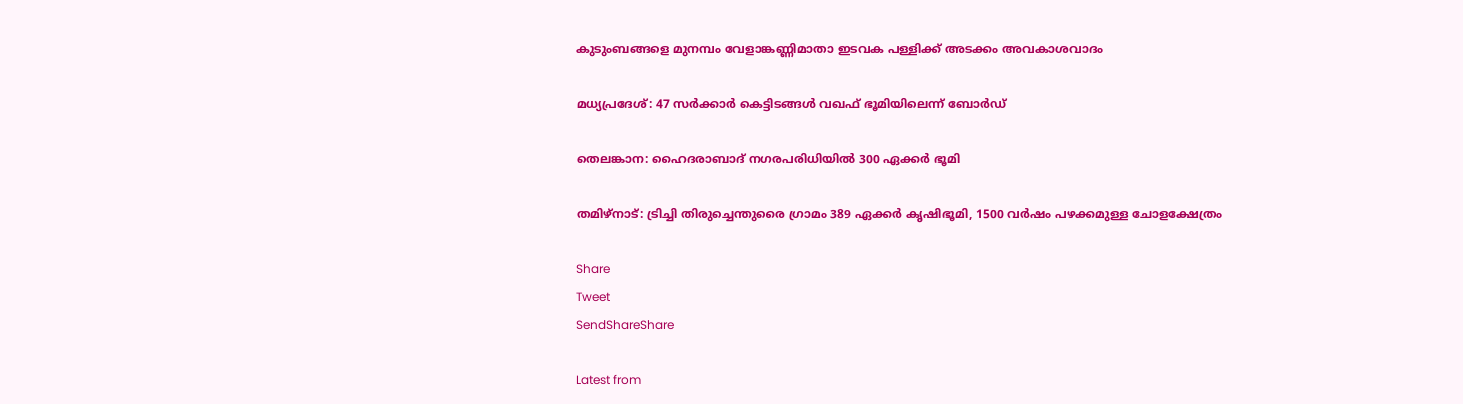കുടുംബങ്ങളെ മുനമ്പം വേളാങ്കണ്ണിമാതാ ഇടവക പള്ളിക്ക് അടക്കം അവകാശവാദം

മധ്യപ്രദേശ്: 47 സര്‍ക്കാര്‍ കെട്ടിടങ്ങള്‍ വഖഫ് ഭൂമിയിലെന്ന് ബോര്‍ഡ്

തെലങ്കാന: ഹൈദരാബാദ് നഗരപരിധിയില്‍ 300 ഏക്കര്‍ ഭൂമി

തമിഴ്‌നാട്: ട്രിച്ചി തിരുച്ചെന്തുരൈ ഗ്രാമം 389 ഏക്കര്‍ കൃഷിഭൂമി, 1500 വര്‍ഷം പഴക്കമുള്ള ചോളക്ഷേത്രം

Share
Tweet
SendShareShare

Latest from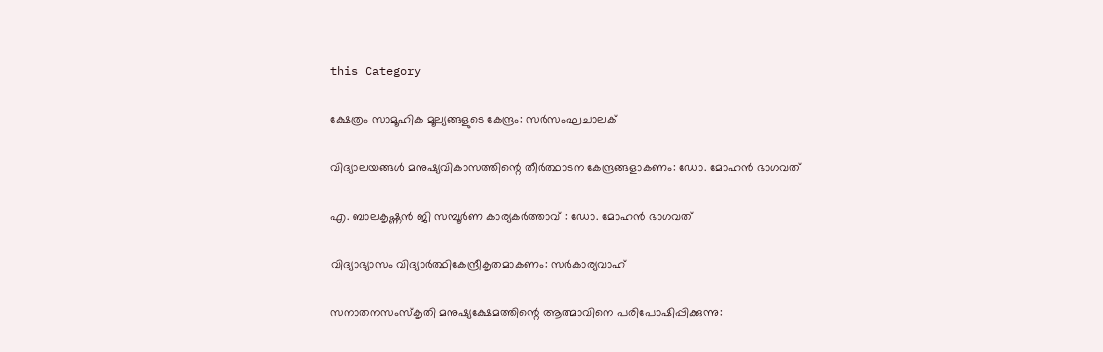this Category

ക്ഷേത്രം സാമൂഹിക മൂല്യങ്ങളുടെ കേന്ദ്രം: സര്‍സംഘചാലക്

വിദ്യാലയങ്ങൾ മനുഷ്യവികാസത്തിന്റെ തീർത്ഥാടന കേന്ദ്രങ്ങളാകണം: ഡോ. മോഹൻ ഭാഗവത്

എ. ബാലകൃഷ്ണൻ ജി സമ്പൂർണ കാര്യകർത്താവ് : ഡോ. മോഹൻ ഭാഗവത്

വിദ്യാഭ്യാസം വിദ്യാര്‍ത്ഥികേന്ദ്രീകൃതമാകണം: സര്‍കാര്യവാഹ്

സനാതനസംസ്‌കൃതി മനുഷ്യക്ഷേമത്തിന്റെ ആത്മാവിനെ പരിപോഷിപ്പിക്കുന്നു: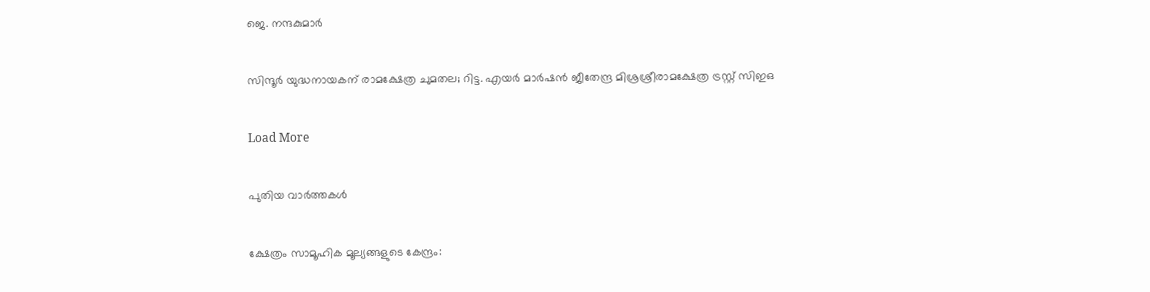ജെ. നന്ദകുമാര്‍

സിന്ദൂര്‍ യുദ്ധനായകന് രാമക്ഷേത്ര ചുമതല; റിട്ട. എയര്‍ മാര്‍ഷന്‍ ജീതേന്ദ്ര മിശ്രശ്രീരാമക്ഷേത്ര ട്രസ്റ്റ് സിഇഒ

Load More

പുതിയ വാര്‍ത്തകള്‍

ക്ഷേത്രം സാമൂഹിക മൂല്യങ്ങളുടെ കേന്ദ്രം: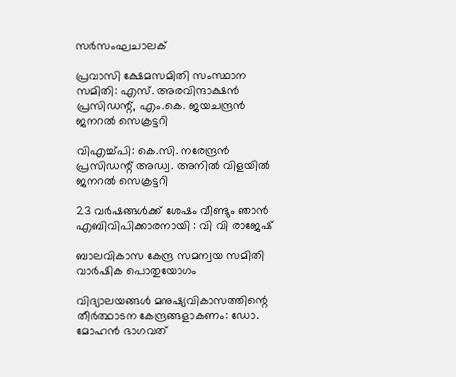സര്‍സംഘചാലക്

പ്രവാസി ക്ഷേമസമിതി സംസ്ഥാന സമിതി: എസ്. അരവിന്ദാക്ഷന്‍ പ്രസിഡന്റ്, എം.കെ. ജയചന്ദ്രന്‍ ജനറല്‍ സെക്രട്ടറി

വിഎച്ച്പി: കെ.സി. നരേന്ദ്രന്‍ പ്രസിഡന്റ് അഡ്വ. അനില്‍ വിളയില്‍ ജനറല്‍ സെക്രട്ടറി

23 വർഷങ്ങൾക്ക് ശേഷം വീണ്ടും ഞാൻ എബിവിപിക്കാരനായി : വി വി രാജേഷ്

ബാലവികാസ കേന്ദ്ര സമന്വയ സമിതി വാര്‍ഷിക പൊതുയോഗം

വിദ്യാലയങ്ങൾ മനുഷ്യവികാസത്തിന്റെ തീർത്ഥാടന കേന്ദ്രങ്ങളാകണം: ഡോ. മോഹൻ ഭാഗവത്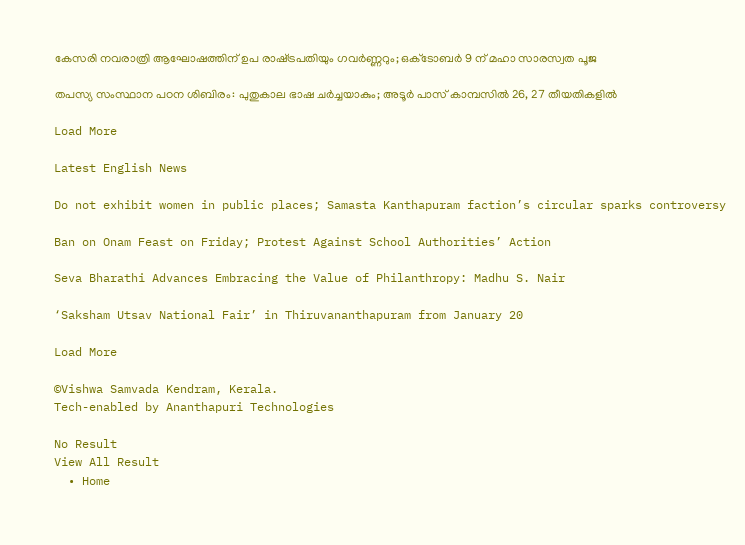കേസരി നവരാത്രി ആഘോഷത്തിന് ഉപ രാഷ്‌ട്രപതിയും ഗവർണ്ണറും; ഒക്‌ടോബർ 9 ന് മഹാ സാരസ്വത പൂജ

തപസ്യ സംസ്ഥാന പഠന ശിബിരം: പുതുകാല ഭാഷ ചര്‍ച്ചയാകും; അടൂര്‍ പാസ് കാമ്പസില്‍ 26, 27 തീയതികളില്‍

Load More

Latest English News

Do not exhibit women in public places; Samasta Kanthapuram faction’s circular sparks controversy

Ban on Onam Feast on Friday; Protest Against School Authorities’ Action

Seva Bharathi Advances Embracing the Value of Philanthropy: Madhu S. Nair

‘Saksham Utsav National Fair’ in Thiruvananthapuram from January 20

Load More

©Vishwa Samvada Kendram, Kerala.
Tech-enabled by Ananthapuri Technologies

No Result
View All Result
  • Home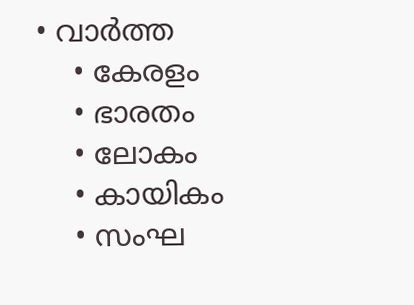• വാര്‍ത്ത
    • കേരളം
    • ഭാരതം
    • ലോകം
    • കായികം
    • സംഘ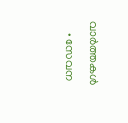വാര്‍ത്തകള്‍
    • സേവന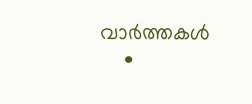വാര്‍ത്തകള്‍
    •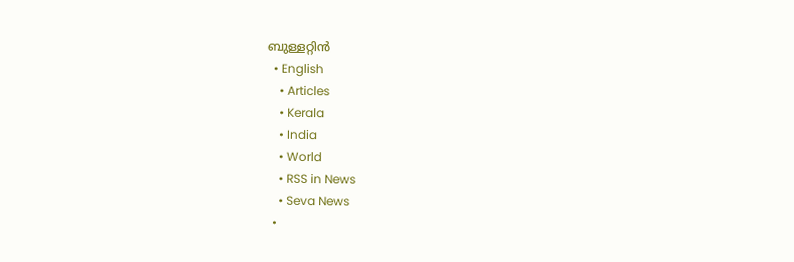ബുള്ളറ്റിൻ
  • English
    • Articles
    • Kerala
    • India
    • World
    • RSS in News
    • Seva News
  •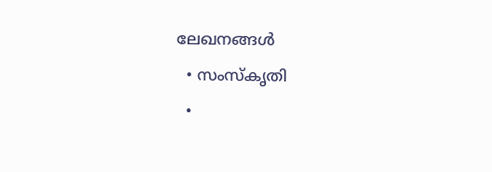ലേഖനങ്ങള്‍
  • സംസ്കൃതി
  •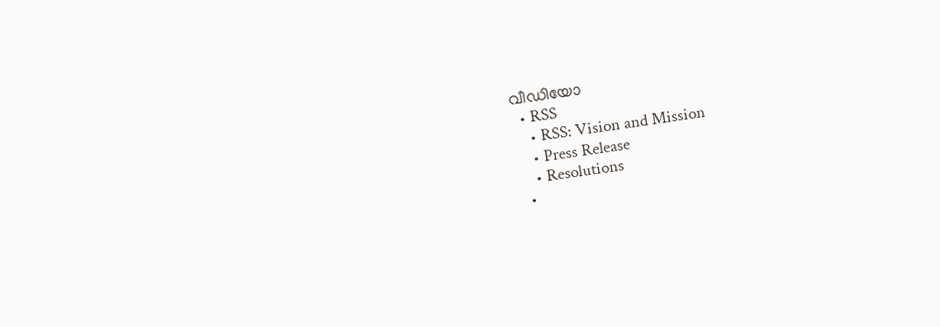വീഡിയോ
  • RSS
    • RSS: Vision and Mission
    • Press Release
    • Resolutions
  •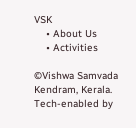VSK
    • About Us
    • Activities

©Vishwa Samvada Kendram, Kerala.
Tech-enabled by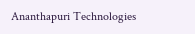Ananthapuri Technologies